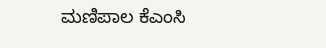ಮಣಿಪಾಲ ಕೆಎಂಸಿ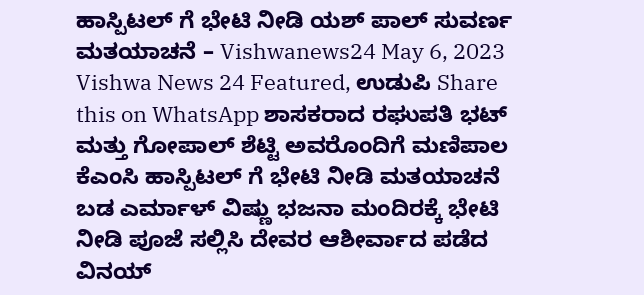ಹಾಸ್ಪಿಟಲ್ ಗೆ ಭೇಟಿ ನೀಡಿ ಯಶ್ ಪಾಲ್ ಸುವರ್ಣ ಮತಯಾಚನೆ – Vishwanews24 May 6, 2023 Vishwa News 24 Featured, ಉಡುಪಿ Share this on WhatsApp ಶಾಸಕರಾದ ರಘುಪತಿ ಭಟ್ ಮತ್ತು ಗೋಪಾಲ್ ಶೆಟ್ಟಿ ಅವರೊಂದಿಗೆ ಮಣಿಪಾಲ ಕೆಎಂಸಿ ಹಾಸ್ಪಿಟಲ್ ಗೆ ಭೇಟಿ ನೀಡಿ ಮತಯಾಚನೆ ಬಡ ಎರ್ಮಾಳ್ ವಿಷ್ಣು ಭಜನಾ ಮಂದಿರಕ್ಕೆ ಭೇಟಿ ನೀಡಿ ಪೂಜೆ ಸಲ್ಲಿಸಿ ದೇವರ ಆಶೀರ್ವಾದ ಪಡೆದ ವಿನಯ್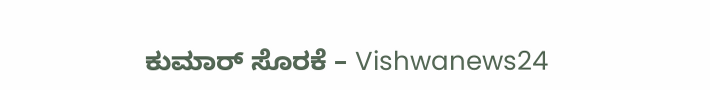ಕುಮಾರ್ ಸೊರಕೆ – Vishwanews24